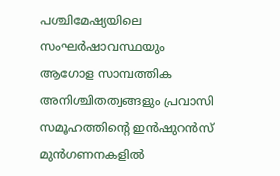പശ്ചിമേഷ്യയിലെ സംഘർഷാവസ്ഥയും ആഗോള സാമ്പത്തിക അനിശ്ചിതത്വങ്ങളും പ്രവാസി സമൂഹത്തിന്റെ ഇൻഷുറൻസ് മുൻഗണനകളിൽ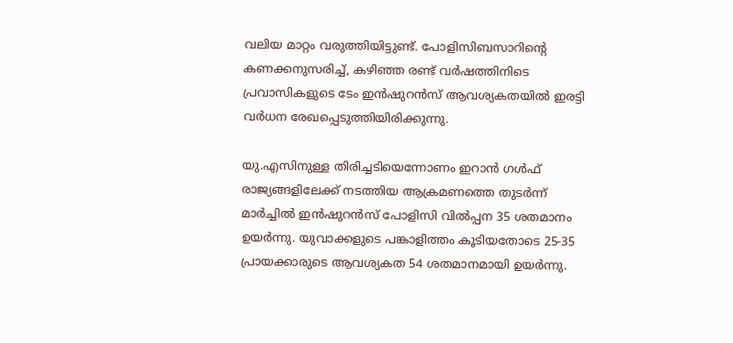വലിയ മാറ്റം വരുത്തിയിട്ടുണ്ട്. പോളിസിബസാറിന്റെ കണക്കനുസരിച്ച്, കഴിഞ്ഞ രണ്ട് വർഷത്തിനിടെ പ്രവാസികളുടെ ടേം ഇൻഷുറൻസ് ആവശ്യകതയിൽ ഇരട്ടി വർധന രേഖപ്പെടുത്തിയിരിക്കുന്നു.

യു.എസിനുള്ള തിരിച്ചടിയെന്നോണം ഇറാൻ ഗൾഫ് രാജ്യങ്ങളിലേക്ക് നടത്തിയ ആക്രമണത്തെ തുടർന്ന് മാർച്ചിൽ ഇൻഷുറൻസ് പോളിസി വിൽപ്പന 35 ശതമാനം ഉയർന്നു. യുവാക്കളുടെ പങ്കാളിത്തം കൂടിയതോടെ 25-35 പ്രായക്കാരുടെ ആവശ്യകത 54 ശതമാനമായി ഉയർന്നു.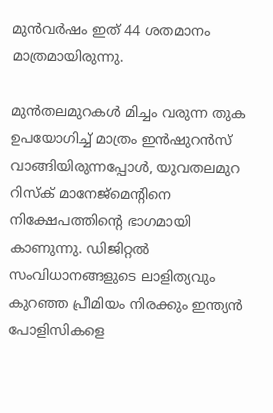മുൻവർഷം ഇത് 44 ശതമാനം മാത്രമായിരുന്നു.

മുൻതലമുറകൾ മിച്ചം വരുന്ന തുക ഉപയോഗിച്ച് മാത്രം ഇൻഷുറൻസ് വാങ്ങിയിരുന്നപ്പോൾ, യുവതലമുറ റിസ്ക് മാനേജ്‌മെന്റിനെ നിക്ഷേപത്തിന്റെ ഭാഗമായി കാണുന്നു. ഡിജിറ്റൽ സംവിധാനങ്ങളുടെ ലാളിത്യവും കുറഞ്ഞ പ്രീമിയം നിരക്കും ഇന്ത്യൻ പോളിസികളെ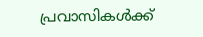പ്രവാസികൾക്ക്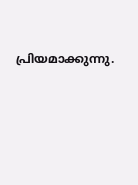പ്രിയമാക്കുന്നു.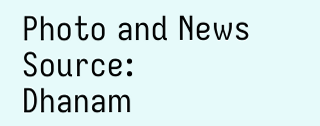Photo and News Source: Dhanam